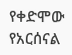የቀድሞው የአርሰናል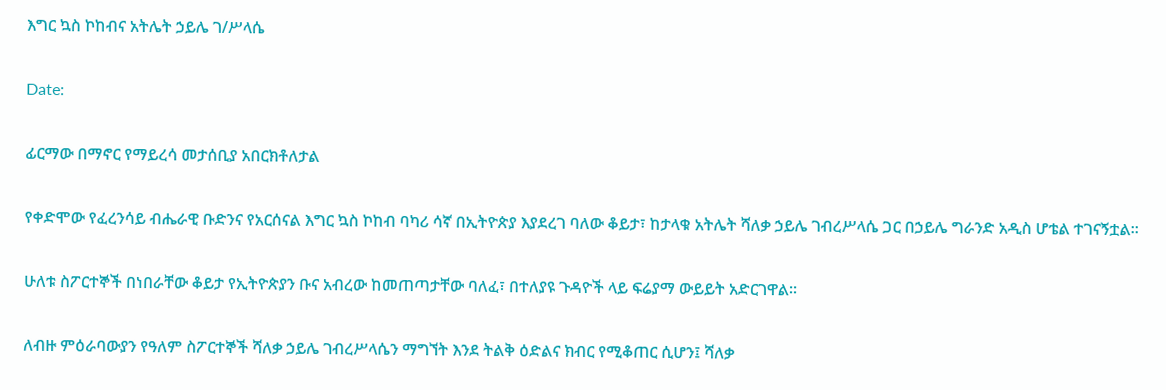እግር ኳስ ኮከብና አትሌት ኃይሌ ገ/ሥላሴ

Date:

ፊርማው በማኖር የማይረሳ መታሰቢያ አበርክቶለታል

የቀድሞው የፈረንሳይ ብሔራዊ ቡድንና የአርሰናል እግር ኳስ ኮከብ ባካሪ ሳኛ በኢትዮጵያ እያደረገ ባለው ቆይታ፣ ከታላቁ አትሌት ሻለቃ ኃይሌ ገብረሥላሴ ጋር በኃይሌ ግራንድ አዲስ ሆቴል ተገናኝቷል።

ሁለቱ ስፖርተኞች በነበራቸው ቆይታ የኢትዮጵያን ቡና አብረው ከመጠጣታቸው ባለፈ፣ በተለያዩ ጉዳዮች ላይ ፍሬያማ ውይይት አድርገዋል።

ለብዙ ምዕራባውያን የዓለም ስፖርተኞች ሻለቃ ኃይሌ ገብረሥላሴን ማግኘት እንደ ትልቅ ዕድልና ክብር የሚቆጠር ሲሆን፤ ሻለቃ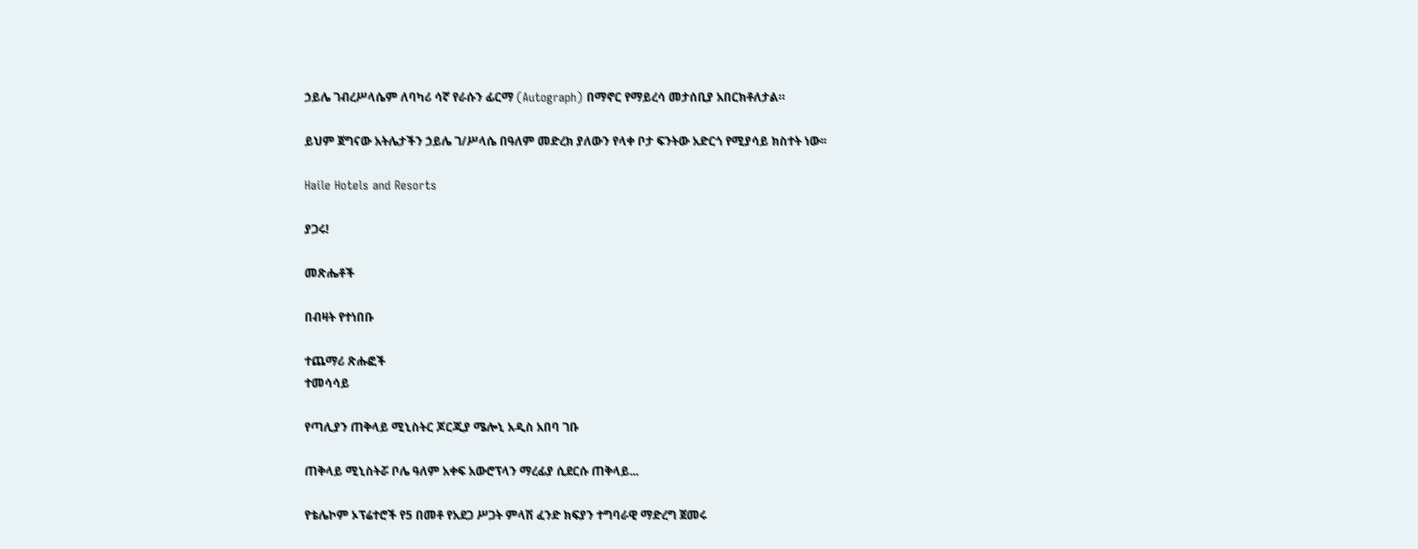ኃይሌ ገብረሥላሴም ለባካሪ ሳኛ የራሱን ፊርማ (Autograph) በማኖር የማይረሳ መታሰቢያ አበርክቶለታል።

ይህም ጀግናው አትሌታችን ኃይሌ ገ/ሥላሴ በዓለም መድረክ ያለውን የላቀ ቦታ ፍንትው አድርጎ የሚያሳይ ክስተት ነው፡፡

Haile Hotels and Resorts

ያጋሩ!

መጽሔቶች

በብዛት የተነበቡ

ተጨማሪ ጽሑፎች
ተመሳሳይ

የጣሊያን ጠቅላይ ሚኒስትር ጆርጂያ ሜሎኒ አዲስ አበባ ገቡ

ጠቅላይ ሚኒስትሯ ቦሌ ዓለም አቀፍ አውሮፕላን ማረፊያ ሲደርሱ ጠቅላይ...

የቴሌኮም ኦፕሬተሮች የ5 በመቶ የአደጋ ሥጋት ምላሽ ፈንድ ክፍያን ተግባራዊ ማድረግ ጀመሩ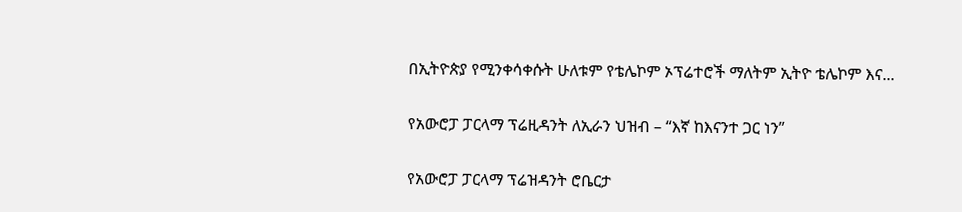በኢትዮጵያ የሚንቀሳቀሱት ሁለቱም የቴሌኮም ኦፕሬተሮች ማለትም ኢትዮ ቴሌኮም እና...

የአውሮፓ ፓርላማ ፕሬዚዳንት ለኢራን ህዝብ – “እኛ ከእናንተ ጋር ነን”

የአውሮፓ ፓርላማ ፕሬዝዳንት ሮቤርታ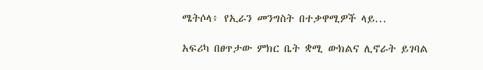ሜትሶላ፥ የኢራን መንግስት በተቃዋሚዎች ላይ...

አፍሪካ በፀጥታው ምክር ቤት ቋሚ ውክልና ሊኖራት ይገባል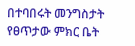በተባበሩት መንግስታት የፀጥታው ምክር ቤት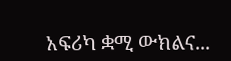አፍሪካ ቋሚ ውክልና...